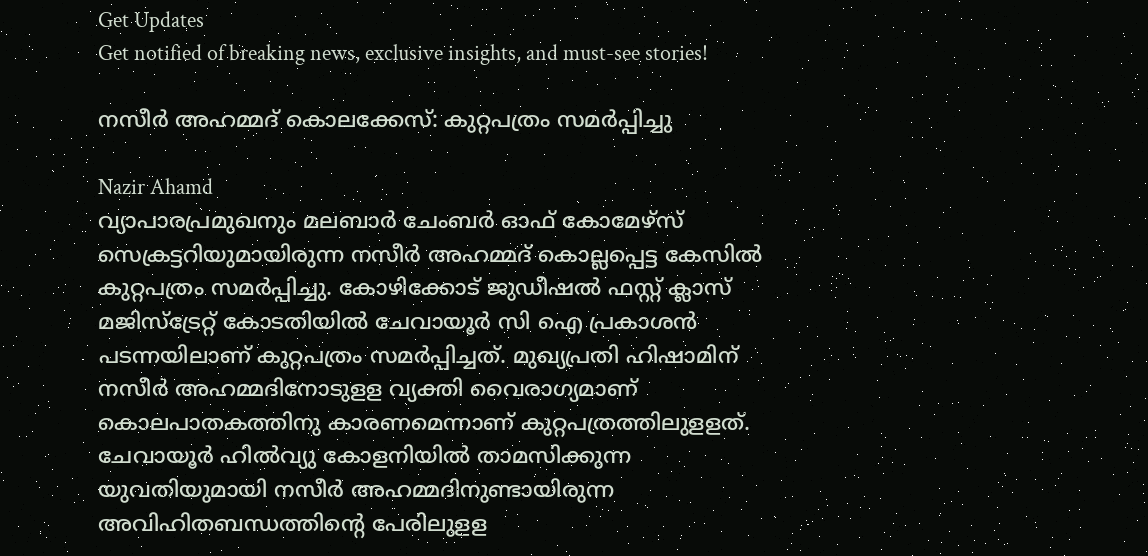Get Updates
Get notified of breaking news, exclusive insights, and must-see stories!

നസീര്‍ അഹമ്മദ് കൊലക്കേസ്: കുറ്റപത്രം സമര്‍പ്പിച്ചു

Nazir Ahamd
വ്യാപാരപ്രമുഖനും മലബാര്‍ ചേംബര്‍ ഓഫ് കോമേഴ്‌സ് സെക്രട്ടറിയുമായിരുന്ന നസീര്‍ അഹമ്മദ് കൊല്ലപ്പെട്ട കേസില്‍ കുറ്റപത്രം സമര്‍പ്പിച്ചു. കോഴിക്കോട് ജുഡീഷല്‍ ഫസ്റ്റ് ക്ലാസ് മജിസ്‌ട്രേറ്റ് കോടതിയില്‍ ചേവായൂര്‍ സി ഐ പ്രകാശന്‍ പടന്നയിലാണ് കുറ്റപത്രം സമര്‍പ്പിച്ചത്. മുഖ്യപ്രതി ഹിഷാമിന് നസീര്‍ അഹമ്മദിനോടുളള വ്യക്തി വൈരാഗ്യമാണ് കൊലപാതകത്തിനു കാരണമെന്നാണ് കുറ്റപത്രത്തിലുളളത്. ചേവായൂര്‍ ഹില്‍വ്യു കോളനിയില്‍ താമസിക്കുന്ന യുവതിയുമായി നസീര്‍ അഹമ്മദിനുണ്ടായിരുന്ന അവിഹിതബന്ധത്തിന്റെ പേരിലുളള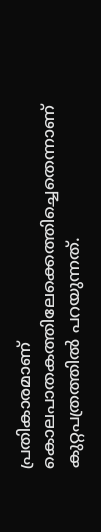പ്രതികാരമാണ് കൊലപാതകത്തിലേക്കെത്തിച്ചെതെന്നാണ് കുറ്റപത്രത്തില്‍ പറയുന്നത്.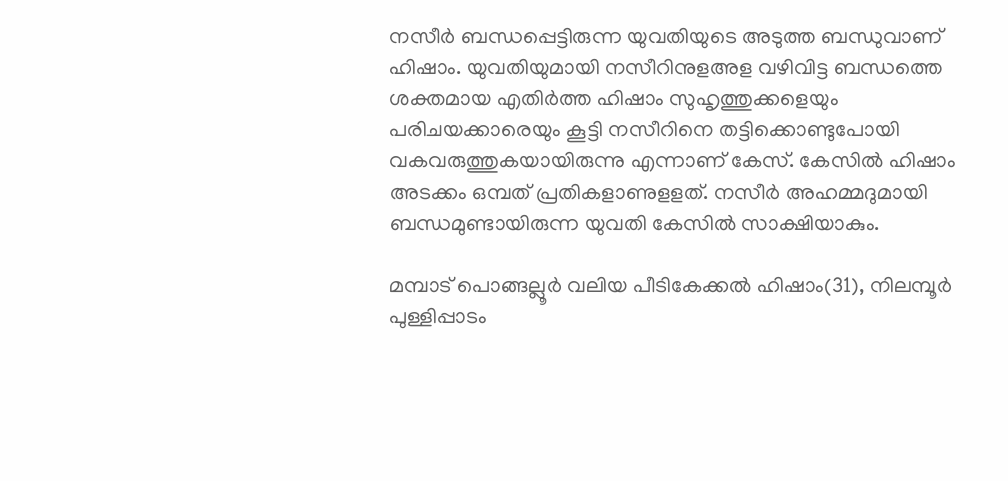നസീര്‍ ബന്ധപ്പെട്ടിരുന്ന യുവതിയുടെ അടുത്ത ബന്ധുവാണ് ഹിഷാം. യുവതിയുമായി നസീറിനുളഅള വഴിവിട്ട ബന്ധത്തെ ശക്തമായ എതിര്‍ത്ത ഹിഷാം സുഹൃത്തുക്കളെയും പരിചയക്കാരെയും കൂട്ടി നസീറിനെ തട്ടിക്കൊണ്ടുപോയി വകവരുത്തുകയായിരുന്നു എന്നാണ് കേസ്. കേസില്‍ ഹിഷാം അടക്കം ഒമ്പത് പ്രതികളാണുളളത്. നസീര്‍ അഹമ്മദുമായി ബന്ധമുണ്ടായിരുന്ന യുവതി കേസില്‍ സാക്ഷിയാകും.

മമ്പാട് പൊങ്ങല്ലൂര്‍ വലിയ പീടികേക്കല്‍ ഹിഷാം(31), നിലമ്പൂര്‍ പുള്ളിപ്പാടം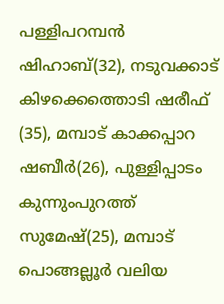പള്ളിപറമ്പന്‍ ഷിഹാബ്(32), നടുവക്കാട് കിഴക്കെത്തൊടി ഷരീഫ് (35), മമ്പാട് കാക്കപ്പാറ ഷബീര്‍(26), പുള്ളിപ്പാടം കുന്നുംപുറത്ത് സുമേഷ്(25), മമ്പാട് പൊങ്ങല്ലൂര്‍ വലിയ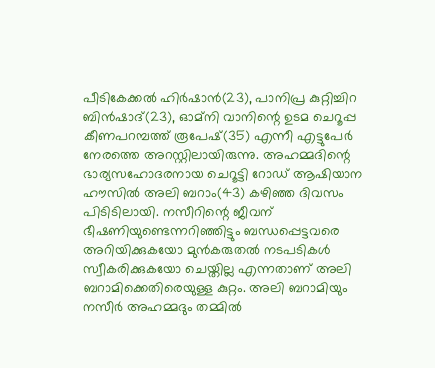പീടികേക്കല്‍ ഹിര്‍ഷാന്‍(23), പാനിപ്ര കുറ്റിച്ചിറ ബിന്‍ഷാദ്(23), ഓമ്‌നി വാനിന്റെ ഉടമ ചെറൂപ്പ കീണപറമ്പത്ത് രൂപേഷ്(35) എന്നീ എട്ടുപേര്‍ നേരത്തെ അറസ്റ്റിലായിരുന്നു. അഹമ്മദിന്റെ ഭാര്യസഹോദരനായ ചെറൂട്ടി റോഡ് ആഷിയാന ഹൗസില്‍ അലി ബറാം(43) കഴിഞ്ഞ ദിവസം പിടിടിലായി. നസീറിന്റെ ജീവന് ഭീഷണിയുണ്ടെന്നറിഞ്ഞിട്ടും ബന്ധപ്പെട്ടവരെ അറിയിക്കുകയോ മുന്‍കരുതല്‍ നടപടികള്‍ സ്വീകരിക്കുകയോ ചെയ്തില്ല എന്നതാണ് അലി ബറാമിക്കെതിരെയുള്ള കുറ്റം. അലി ബറാമിയും നസീര്‍ അഹമ്മദും തമ്മില്‍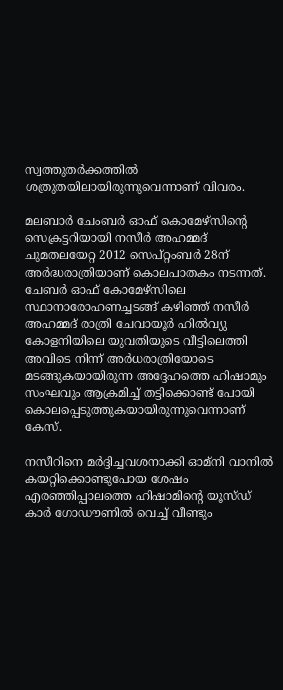സ്വത്തുതര്‍ക്കത്തില്‍ ശത്രുതയിലായിരുന്നുവെന്നാണ് വിവരം.

മലബാര്‍ ചേംബര്‍ ഓഫ് കൊമേഴ്‌സിന്റെ സെക്രട്ടറിയായി നസീര്‍ അഹമ്മദ് ചുമതലയേറ്റ 2012 സെപ്റ്റംബര്‍ 28ന് അര്‍ദ്ധരാത്രിയാണ് കൊലപാതകം നടന്നത്. ചേബര്‍ ഓഫ് കോമേഴ്‌സിലെ സ്ഥാനാരോഹണച്ചടങ്ങ് കഴിഞ്ഞ് നസീര്‍ അഹമ്മദ് രാത്രി ചേവായൂര്‍ ഹില്‍വ്യു കോളനിയിലെ യുവതിയുടെ വീട്ടിലെത്തി അവിടെ നിന്ന് അര്‍ധരാത്രിയോടെ മടങ്ങുകയായിരുന്ന അദ്ദേഹത്തെ ഹിഷാമും സംഘവും ആക്രമിച്ച് തട്ടിക്കൊണ്ട് പോയി കൊലപ്പെടുത്തുകയായിരുന്നുവെന്നാണ് കേസ്.

നസീറിനെ മര്‍ദ്ദിച്ചവശനാക്കി ഓമ്‌നി വാനില്‍ കയറ്റിക്കൊണ്ടുപോയ ശേഷം എരഞ്ഞിപ്പാലത്തെ ഹിഷാമിന്റെ യൂസ്ഡ് കാര്‍ ഗോഡൗണില്‍ വെച്ച് വീണ്ടും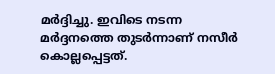മര്‍ദ്ദിച്ചു. ഇവിടെ നടന്ന മര്‍ദ്ദനത്തെ തുടര്‍ന്നാണ് നസീര്‍ കൊല്ലപ്പെട്ടത്.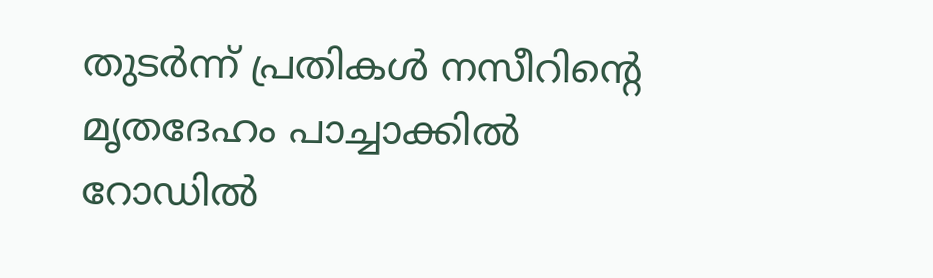തുടര്‍ന്ന് പ്രതികള്‍ നസീറിന്റെ മൃതദേഹം പാച്ചാക്കില്‍ റോഡില്‍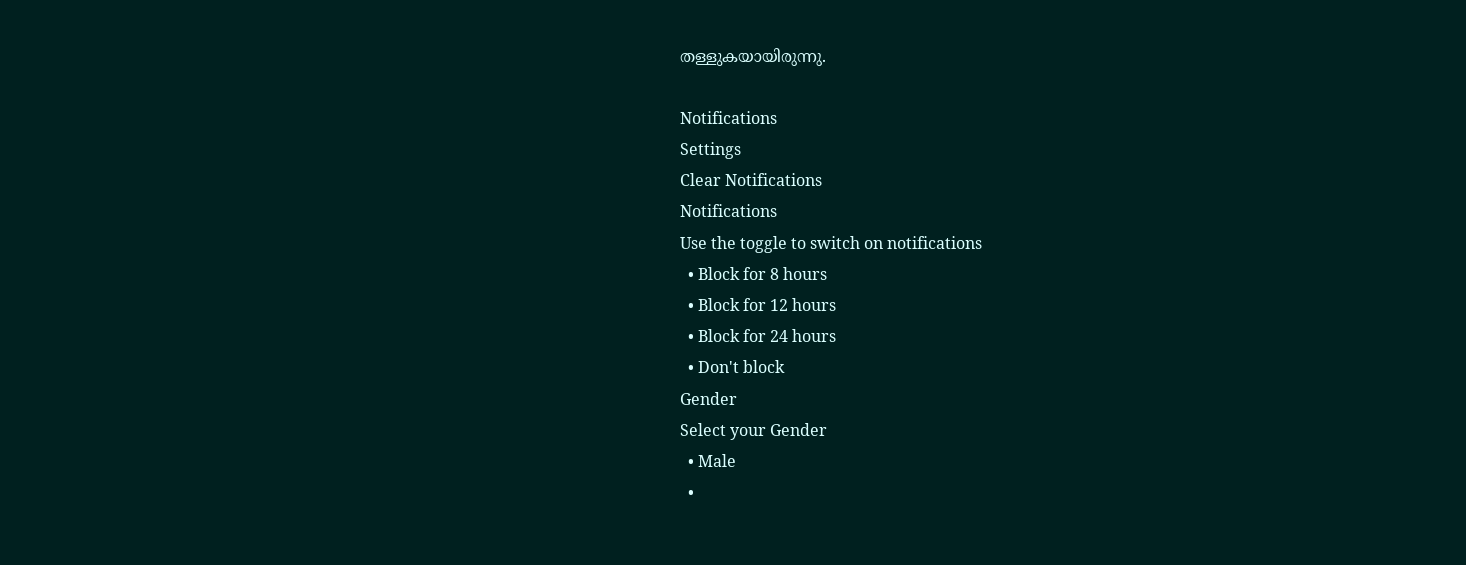തള്ളുകയായിരുന്നു.

Notifications
Settings
Clear Notifications
Notifications
Use the toggle to switch on notifications
  • Block for 8 hours
  • Block for 12 hours
  • Block for 24 hours
  • Don't block
Gender
Select your Gender
  • Male
  •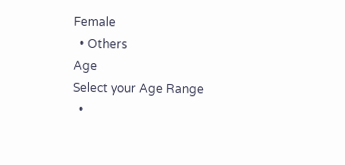Female
  • Others
Age
Select your Age Range
  •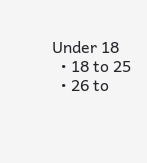Under 18
  • 18 to 25
  • 26 to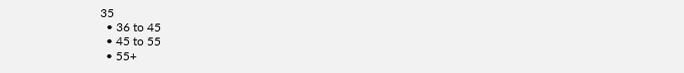35
  • 36 to 45
  • 45 to 55
  • 55+